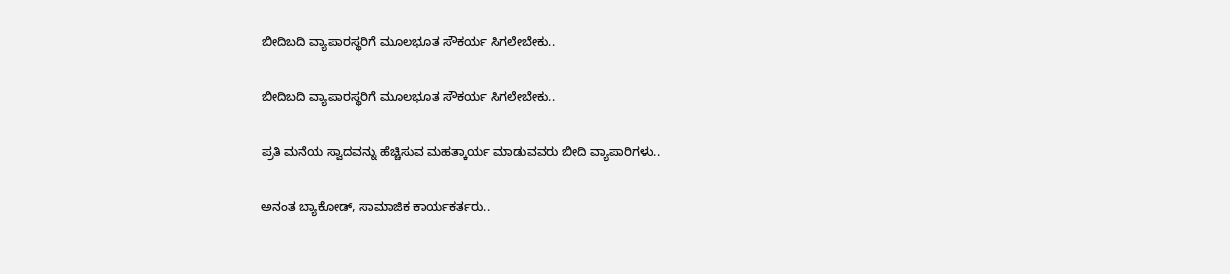ಬೀದಿಬದಿ ವ್ಯಾಪಾರಸ್ಥರಿಗೆ ಮೂಲಭೂತ ಸೌಕರ್ಯ ಸಿಗಲೇಬೇಕು..

ಬೀದಿಬದಿ ವ್ಯಾಪಾರಸ್ಥರಿಗೆ ಮೂಲಭೂತ ಸೌಕರ್ಯ ಸಿಗಲೇಬೇಕು..

ಪ್ರತಿ ಮನೆಯ ಸ್ವಾದವನ್ನು ಹೆಚ್ಚಿಸುವ ಮಹತ್ಕಾರ್ಯ ಮಾಡುವವರು ಬೀದಿ ವ್ಯಾಪಾರಿಗಳು..

ಅನಂತ ಬ್ಯಾಕೋಡ್, ಸಾಮಾಜಿಕ ಕಾರ್ಯಕರ್ತರು..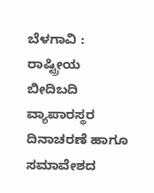ಬೆಳಗಾವಿ : ರಾಷ್ಟ್ರೀಯ ಬೀದಿಬದಿ ವ್ಯಾಪಾರಸ್ಥರ ದಿನಾಚರಣೆ ಹಾಗೂ ಸಮಾವೇಶದ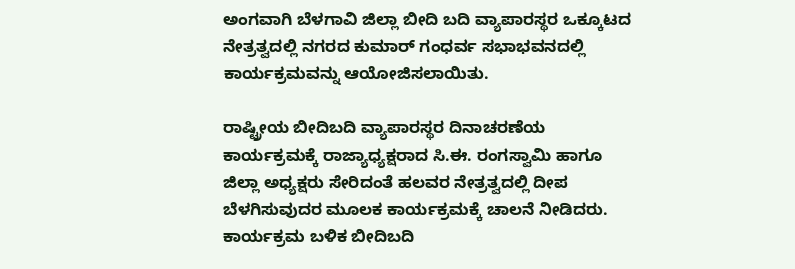ಅಂಗವಾಗಿ ಬೆಳಗಾವಿ ಜಿಲ್ಲಾ ಬೀದಿ ಬದಿ ವ್ಯಾಪಾರಸ್ಥರ ಒಕ್ಕೂಟದ ನೇತ್ರತ್ವದಲ್ಲಿ ನಗರದ ಕುಮಾರ್‌ ಗಂಧರ್ವ ಸಭಾಭವನದಲ್ಲಿ ಕಾರ್ಯಕ್ರಮವನ್ನು ಆಯೋಜಿಸಲಾಯಿತು.

ರಾಷ್ಟ್ರೀಯ ಬೀದಿಬದಿ ವ್ಯಾಪಾರಸ್ಥರ ದಿನಾಚರಣೆಯ ಕಾರ್ಯಕ್ರಮಕ್ಕೆ ರಾಜ್ಯಾಧ್ಯಕ್ಷರಾದ ಸಿ.ಈ. ರಂಗಸ್ವಾಮಿ ಹಾಗೂ ಜಿಲ್ಲಾ ಅಧ್ಯಕ್ಷರು ಸೇರಿದಂತೆ ಹಲವರ ನೇತ್ರತ್ವದಲ್ಲಿ ದೀಪ ಬೆಳಗಿಸುವುದರ ಮೂಲಕ ಕಾರ್ಯಕ್ರಮಕ್ಕೆ ಚಾಲನೆ ನೀಡಿದರು.
ಕಾರ್ಯಕ್ರಮ ಬಳಿಕ ಬೀದಿಬದಿ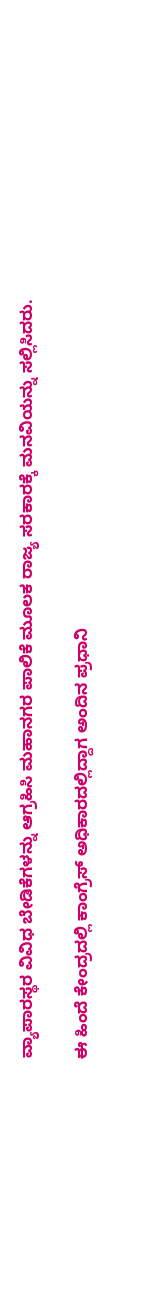ವ್ಯಾಪಾರಸ್ಥರ ವಿವಿಧ ಬೇಡಿಕೆಗಳನ್ನು ಆಗ್ರಹಿಸಿ ಮಹಾನಗರ ಪಾಲಿಕೆ ಮೂಲಕ ರಾಜ್ಯ ಸರಕಾರಕ್ಕೆ ಮನವಿಯನ್ನು ಸಲ್ಲಿಸಿದರು.

ಈ ಹಿಂದೆ ಕೇಂದ್ರದಲ್ಲಿ ಕಾಂಗ್ರೆಸ್ ಅಧಿಕಾರದಲ್ಲಿದ್ದಾಗ ಅಂದಿನ ಪ್ರಧಾನಿ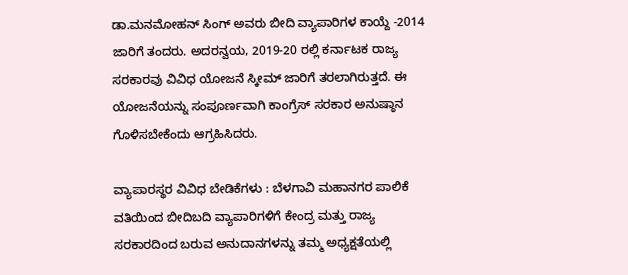ಡಾ.ಮನಮೋಹನ್‌ ಸಿಂಗ್‌ ಅವರು ಬೀದಿ ವ್ಯಾಪಾರಿಗಳ ಕಾಯ್ದೆ -2014 ಜಾರಿಗೆ ತಂದರು. ಅದರನ್ವಯ, 2019-20 ರಲ್ಲಿ ಕರ್ನಾಟಕ ರಾಜ್ಯ ಸರಕಾರವು ವಿವಿಧ ಯೋಜನೆ ಸ್ಕೀಮ್‌ ಜಾರಿಗೆ ತರಲಾಗಿರುತ್ತದೆ. ಈ ಯೋಜನೆಯನ್ನು ಸಂಪೂರ್ಣವಾಗಿ ಕಾಂಗ್ರೆಸ್‌ ಸರಕಾರ ಅನುಷ್ಠಾನ ಗೊಳಿಸಬೇಕೆಂದು ಆಗ್ರಹಿಸಿದರು.

ವ್ಯಾಪಾರಸ್ಥರ ವಿವಿಧ ಬೇಡಿಕೆಗಳು : ಬೆಳಗಾವಿ ಮಹಾನಗರ ಪಾಲಿಕೆ ವತಿಯಿಂದ ಬೀದಿಬದಿ ವ್ಯಾಪಾರಿಗಳಿಗೆ ಕೇಂದ್ರ ಮತ್ತು ರಾಜ್ಯ ಸರಕಾರದಿಂದ ಬರುವ ಅನುದಾನಗಳನ್ನು ತಮ್ಮ ಅಧ್ಯಕ್ಷತೆಯಲ್ಲಿ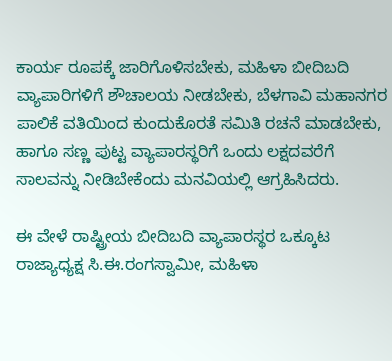ಕಾರ್ಯ ರೂಪಕ್ಕೆ ಜಾರಿಗೊಳಿಸಬೇಕು, ಮಹಿಳಾ ಬೀದಿಬದಿ ವ್ಯಾಪಾರಿಗಳಿಗೆ ಶೌಚಾಲಯ ನೀಡಬೇಕು, ಬೆಳಗಾವಿ ಮಹಾನಗರ ಪಾಲಿಕೆ ವತಿಯಿಂದ ಕುಂದುಕೊರತೆ ಸಮಿತಿ ರಚನೆ ಮಾಡಬೇಕು, ಹಾಗೂ ಸಣ್ಣ ಪುಟ್ಟ ವ್ಯಾಪಾರಸ್ಥರಿಗೆ ಒಂದು ಲಕ್ಷದವರೆಗೆ ಸಾಲವನ್ನು ನೀಡಿಬೇಕೆಂದು ಮನವಿಯಲ್ಲಿ ಆಗ್ರಹಿಸಿದರು.

ಈ ವೇಳೆ ರಾಷ್ಟ್ರೀಯ ಬೀದಿಬದಿ ವ್ಯಾಪಾರಸ್ಥರ ಒಕ್ಕೂಟ ರಾಜ್ಯಾಧ್ಯಕ್ಷ ಸಿ.ಈ.ರಂಗಸ್ವಾಮೀ, ಮಹಿಳಾ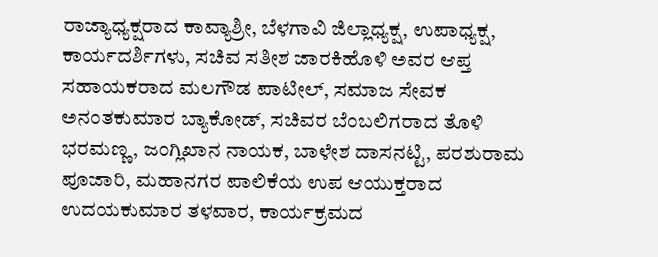ರಾಜ್ಯಾಧ್ಯಕ್ಷರಾದ ಕಾವ್ಯಾಶ್ರೀ, ಬೆಳಗಾವಿ ಜಿಲ್ಲಾಧ್ಯಕ್ಷ, ಉಪಾಧ್ಯಕ್ಷ, ಕಾರ್ಯದರ್ಶಿಗಳು, ಸಚಿವ ಸತೀಶ ಜಾರಕಿಹೊಳಿ ಅವರ ಆಪ್ತ ಸಹಾಯಕರಾದ ಮಲಗೌಡ ಪಾಟೀಲ್, ಸಮಾಜ ಸೇವಕ ಅನಂತಕುಮಾರ ಬ್ಯಾಕೋಡ್, ಸಚಿವರ ಬೆಂಬಲಿಗರಾದ ತೊಳಿ ಭರಮಣ್ಣ, ಜಂಗ್ಲಿಖಾನ ನಾಯಕ, ಬಾಳೇಶ ದಾಸನಟ್ಟಿ, ಪರಶುರಾಮ ಪೂಜಾರಿ, ಮಹಾನಗರ ಪಾಲಿಕೆಯ ಉಪ ಆಯುಕ್ತರಾದ ಉದಯಕುಮಾರ ತಳವಾರ, ಕಾರ್ಯಕ್ರಮದ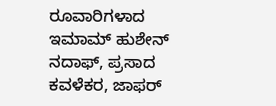ರೂವಾರಿಗಳಾದ ಇಮಾಮ್ ಹುಶೇನ್ ನದಾಫ್, ಪ್ರಸಾದ ಕವಳೆಕರ, ಜಾಫರ್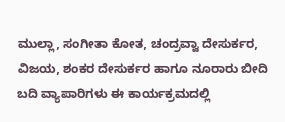ಮುಲ್ಲಾ, ಸಂಗೀತಾ ಕೋತ, ಚಂದ್ರವ್ವಾ ದೇಸುರ್ಕರ, ವಿಜಯ, ಶಂಕರ ದೇಸುರ್ಕರ ಹಾಗೂ ನೂರಾರು ಬೀದಿ ಬದಿ ವ್ಯಾಪಾರಿಗಳು ಈ ಕಾರ್ಯಕ್ರಮದಲ್ಲಿ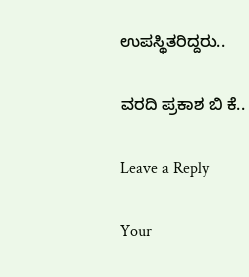ಉಪಸ್ಥಿತರಿದ್ದರು..

ವರದಿ ಪ್ರಕಾಶ ಬಿ ಕೆ..

Leave a Reply

Your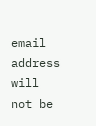email address will not be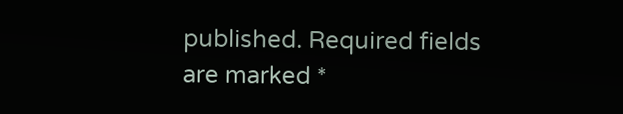published. Required fields are marked *